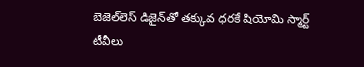బెజెల్‌లెస్‌ డిజైన్‌తో తక్కువ ధరకే షియోమి స్మార్ట్ టీవీలు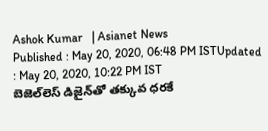Ashok Kumar   | Asianet News
Published : May 20, 2020, 06:48 PM ISTUpdated : May 20, 2020, 10:22 PM IST
బెజెల్‌లెస్‌ డిజైన్‌తో తక్కువ ధరకే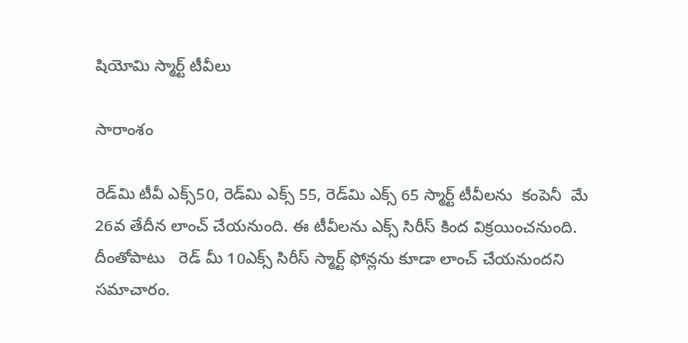షియోమి స్మార్ట్ టీవీలు

సారాంశం

రెడ్‌మి టీవీ ఎక్స్50, రెడ్‌మి ఎక్స్ 55, రెడ్‌మి ఎక్స్ 65 స్మార్ట్ టీవీలను  కంపెనీ  మే 26వ తేదీన లాంచ్ చేయనుంది. ఈ టీవీలను ఎక్స్ సిరీస్ కింద విక్రయించనుంది. దీంతోపాటు   రెడ్ మీ 10ఎక్స్ సిరీస్ స్మార్ట్ ఫోన్లను కూడా లాంచ్ చేయనుందని సమాచారం.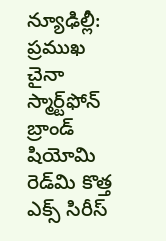న్యూఢిల్లీ: ప్రముఖ  చైనా స్మార్ట్‌ఫోన్‌ బ్రాండ్ షియోమి రెడ్‌మి కొత్త ఎక్స్ సిరీస్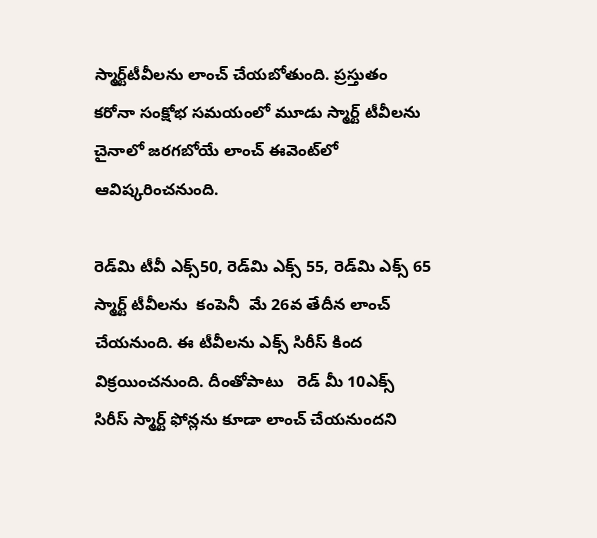స్మార్ట్‌టీవీలను లాంచ్‌ చేయబోతుంది. ప్రస్తుతం కరోనా సంక్షోభ సమయంలో మూడు స్మార్ట్ టీవీలను చైనాలో జరగబోయే లాంచ్ ఈవెంట్‌లో  ఆవిష్కరించనుంది.

రెడ్‌మి టీవీ ఎక్స్50, రెడ్‌మి ఎక్స్ 55, రెడ్‌మి ఎక్స్ 65 స్మార్ట్ టీవీలను  కంపెనీ  మే 26వ తేదీన లాంచ్ చేయనుంది. ఈ టీవీలను ఎక్స్ సిరీస్ కింద విక్రయించనుంది. దీంతోపాటు   రెడ్ మీ 10ఎక్స్ సిరీస్ స్మార్ట్ ఫోన్లను కూడా లాంచ్ చేయనుందని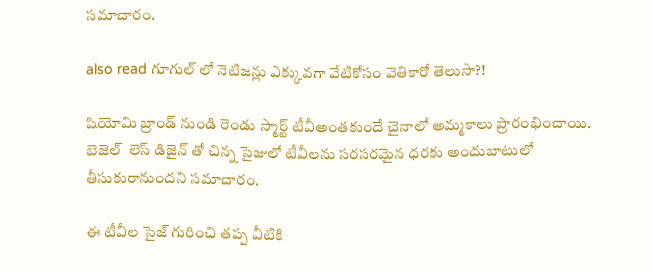సమాచారం.

also read గూగుల్ లో నెటిజన్లు ఎక్కువగా వేటికోసం వెతికారో తెలుసా?!

షియోమి బ్రాండ్ నుండి రెండు స్మార్ట్ టీవీఅంతకుందే చైనాలో అమ్మకాలు ప్రారంభించాయి. బెజెల్‌  లెస్‌ డిజైన్‌ తో చిన్న సైజులో టీవీలను సరసరమైన ధరకు అందుబాటులో తీసుకురానుందని సమాచారం.

ఈ టీవీల సైజ్ గురించి తప్ప వీటికి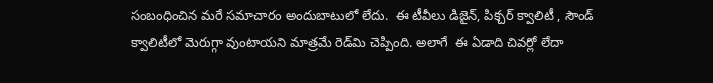సంబంధించిన మరే సమాచారం అందుబాటులో లేదు.  ఈ టీవీలు డిజైన్, పిక్చర్ క్వాలిటీ , సౌండ్ క్వాలిటీలో మెరుగ్గా వుంటాయని మాత్రమే రెడ్‌మి చెప్పింది. అలాగే  ఈ ఏడాది చివర్లో లేదా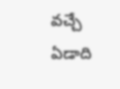వచ్చే ఏడాది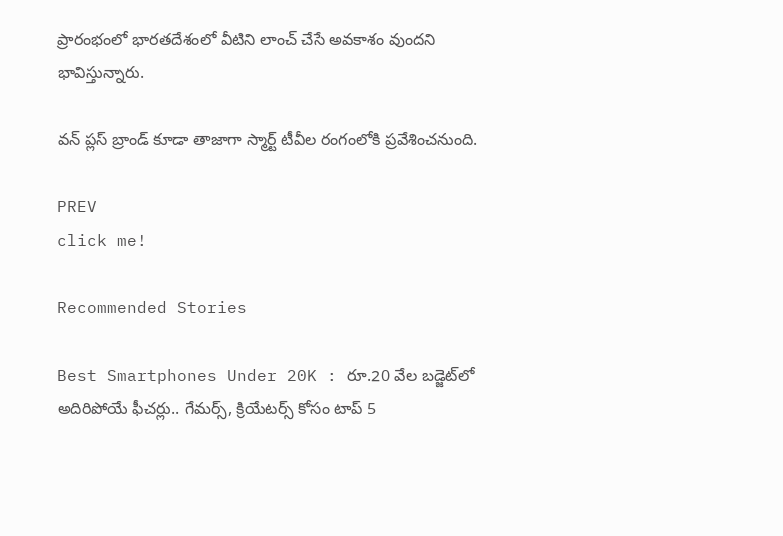ప్రారంభంలో భారతదేశంలో వీటిని లాంచ్‌ చేసే అవకాశం వుందని భావిస్తున్నారు.

వన్ ప్లస్ బ్రాండ్ కూడా తాజాగా స్మార్ట్‌ టీవీల రంగంలోకి ప్రవేశించనుంది.

PREV
click me!

Recommended Stories

Best Smartphones Under 20K : రూ.20 వేల బడ్జెట్‌లో అదిరిపోయే ఫీచర్లు.. గేమర్స్, క్రియేటర్స్ కోసం టాప్ 5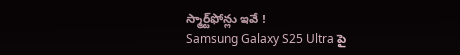స్మార్ట్‌ఫోన్లు ఇవే !
Samsung Galaxy S25 Ultra పై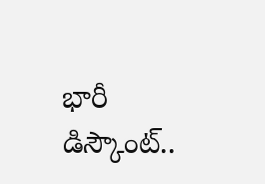భారీ డిస్కౌంట్..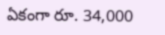ఏకంగా రూ. 34,000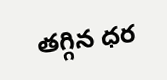తగ్గిన ధర